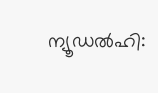ന്യൂഡൽഹി: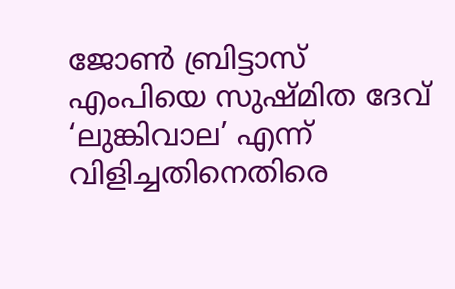ജോൺ ബ്രിട്ടാസ് എംപിയെ സുഷ്മിത ദേവ് ‘ലുങ്കിവാല’ എന്ന് വിളിച്ചതിനെതിരെ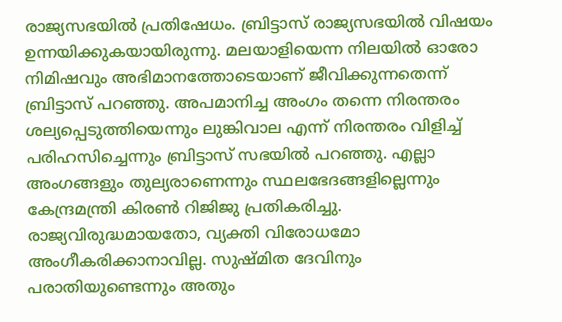രാജ്യസഭയിൽ പ്രതിഷേധം. ബ്രിട്ടാസ് രാജ്യസഭയിൽ വിഷയം ഉന്നയിക്കുകയായിരുന്നു. മലയാളിയെന്ന നിലയിൽ ഓരോ നിമിഷവും അഭിമാനത്തോടെയാണ് ജീവിക്കുന്നതെന്ന് ബ്രിട്ടാസ് പറഞ്ഞു. അപമാനിച്ച അംഗം തന്നെ നിരന്തരം ശല്യപ്പെടുത്തിയെന്നും ലുങ്കിവാല എന്ന് നിരന്തരം വിളിച്ച് പരിഹസിച്ചെന്നും ബ്രിട്ടാസ് സഭയിൽ പറഞ്ഞു. എല്ലാ അംഗങ്ങളും തുല്യരാണെന്നും സ്ഥലഭേദങ്ങളില്ലെന്നും കേന്ദ്രമന്ത്രി കിരൺ റിജിജു പ്രതികരിച്ചു. രാജ്യവിരുദ്ധമായതോ, വ്യക്തി വിരോധമോ അംഗീകരിക്കാനാവില്ല. സുഷ്മിത ദേവിനും പരാതിയുണ്ടെന്നും അതും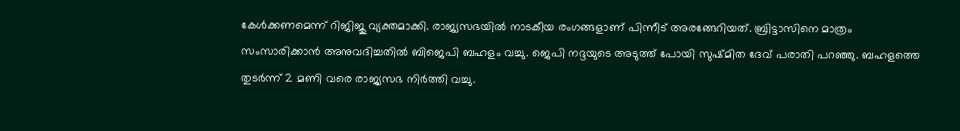കേൾക്കണമെന്ന് റിജിജു വ്യക്തമാക്കി. രാജ്യസഭയിൽ നാടകീയ രംഗങ്ങളാണ് പിന്നീട് അരങ്ങേറിയത്. ബ്രിട്ടാസിനെ മാത്രം സംസാരിക്കാൻ അനുവദിച്ചതിൽ ബിജെപി ബഹളം വച്ചു. ജെപി നദ്ദയുടെ അടുത്ത് പോയി സുഷ്മിത ദേവ് പരാതി പറഞ്ഞു. ബഹളത്തെ തുടർന്ന് 2 മണി വരെ രാജ്യസഭ നിർത്തി വച്ചു.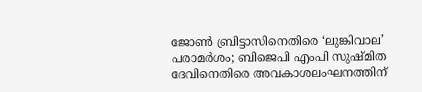ജോൺ ബ്രിട്ടാസിനെതിരെ ‘ലുങ്കിവാല’ പരാമർശം; ബിജെപി എംപി സുഷ്മിത ദേവിനെതിരെ അവകാശലംഘനത്തിന്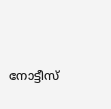നോട്ടീസ്